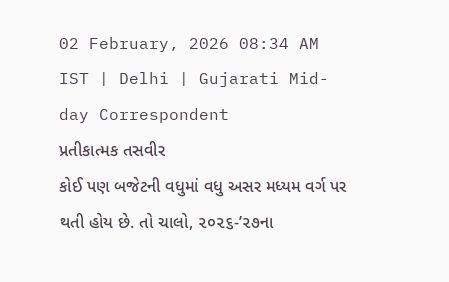02 February, 2026 08:34 AM IST | Delhi | Gujarati Mid-day Correspondent
પ્રતીકાત્મક તસવીર
કોઈ પણ બજેટની વધુમાં વધુ અસર મધ્યમ વર્ગ પર થતી હોય છે. તો ચાલો, ૨૦૨૬-’૨૭ના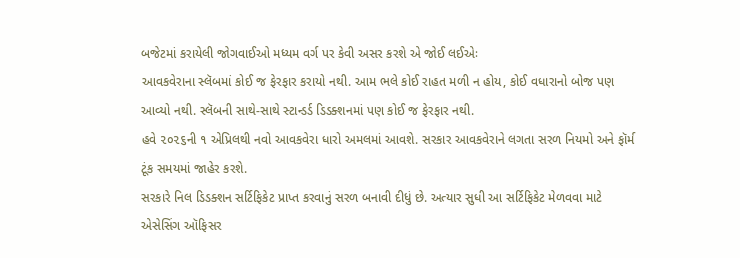બજેટમાં કરાયેલી જોગવાઈઓ મધ્યમ વર્ગ પર કેવી અસર કરશે એ જોઈ લઈએઃ
આવકવેરાના સ્લૅબમાં કોઈ જ ફેરફાર કરાયો નથી. આમ ભલે કોઈ રાહત મળી ન હોય, કોઈ વધારાનો બોજ પણ આવ્યો નથી. સ્લૅબની સાથે-સાથે સ્ટાન્ડર્ડ ડિડક્શનમાં પણ કોઈ જ ફેરફાર નથી.
હવે ૨૦૨૬ની ૧ એપ્રિલથી નવો આવકવેરા ધારો અમલમાં આવશે. સરકાર આવકવેરાને લગતા સરળ નિયમો અને ફૉર્મ ટૂંક સમયમાં જાહેર કરશે.
સરકારે નિલ ડિડક્શન સર્ટિફિકેટ પ્રાપ્ત કરવાનું સરળ બનાવી દીધું છે. અત્યાર સુધી આ સર્ટિફિકેટ મેળવવા માટે એસેસિંગ ઑફિસર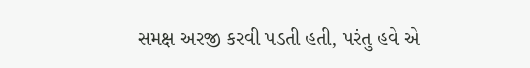સમક્ષ અરજી કરવી પડતી હતી, પરંતુ હવે એ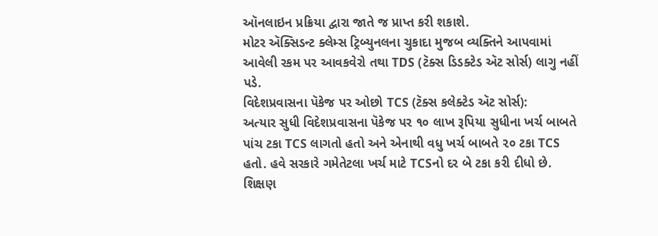ઑનલાઇન પ્રક્રિયા દ્વારા જાતે જ પ્રાપ્ત કરી શકાશે.
મોટર ઍક્સિડન્ટ ક્લેમ્સ ટ્રિબ્યુનલના ચુકાદા મુજબ વ્યક્તિને આપવામાં આવેલી રકમ પર આવકવેરો તથા TDS (ટૅક્સ ડિડક્ટેડ ઍટ સોર્સ) લાગુ નહીં પડે.
વિદેશપ્રવાસના પૅકેજ પર ઓછો TCS (ટૅક્સ કલેક્ટેડ ઍટ સોર્સ):
અત્યાર સુધી વિદેશપ્રવાસના પૅકેજ પર ૧૦ લાખ રૂપિયા સુધીના ખર્ચ બાબતે પાંચ ટકા TCS લાગતો હતો અને એનાથી વધુ ખર્ચ બાબતે ૨૦ ટકા TCS હતો. હવે સરકારે ગમેતેટલા ખર્ચ માટે TCSનો દર બે ટકા કરી દીધો છે.
શિક્ષણ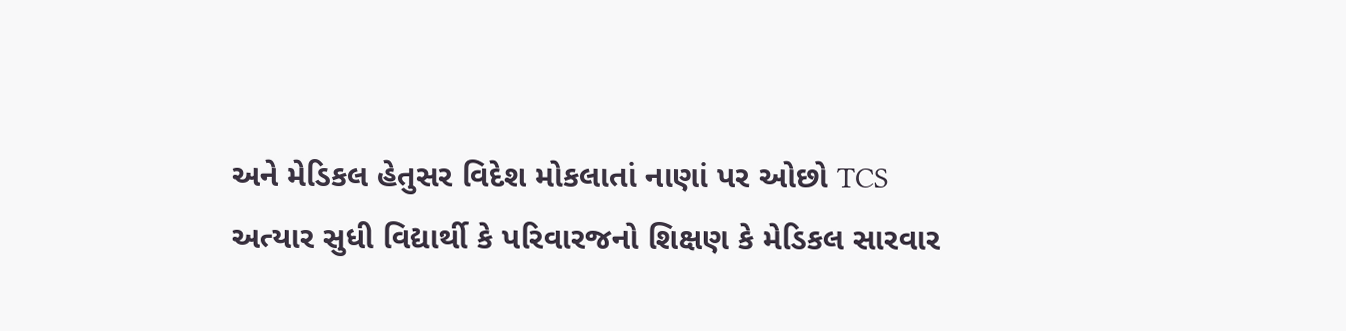અને મેડિકલ હેતુસર વિદેશ મોકલાતાં નાણાં પર ઓછો TCS
અત્યાર સુધી વિદ્યાર્થી કે પરિવારજનો શિક્ષણ કે મેડિકલ સારવાર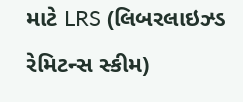માટે LRS (લિબરલાઇઝ્ડ રેમિટન્સ સ્કીમ)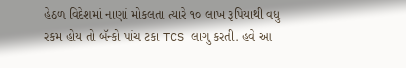હેઠળ વિદેશમાં નાણાં મોકલતા ત્યારે ૧૦ લાખ રૂપિયાથી વધુ રકમ હોય તો બૅન્કો પાંચ ટકા TCS લાગુ કરતી. હવે આ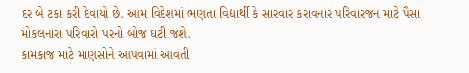દર બે ટકા કરી દેવાયો છે. આમ વિદેશમાં ભણતા વિદ્યાર્થી કે સારવાર કરાવનાર પરિવારજન માટે પૈસા મોકલનારા પરિવારો પરનો બોજ ઘટી જશે.
કામકાજ માટે માણસોને આપવામાં આવતી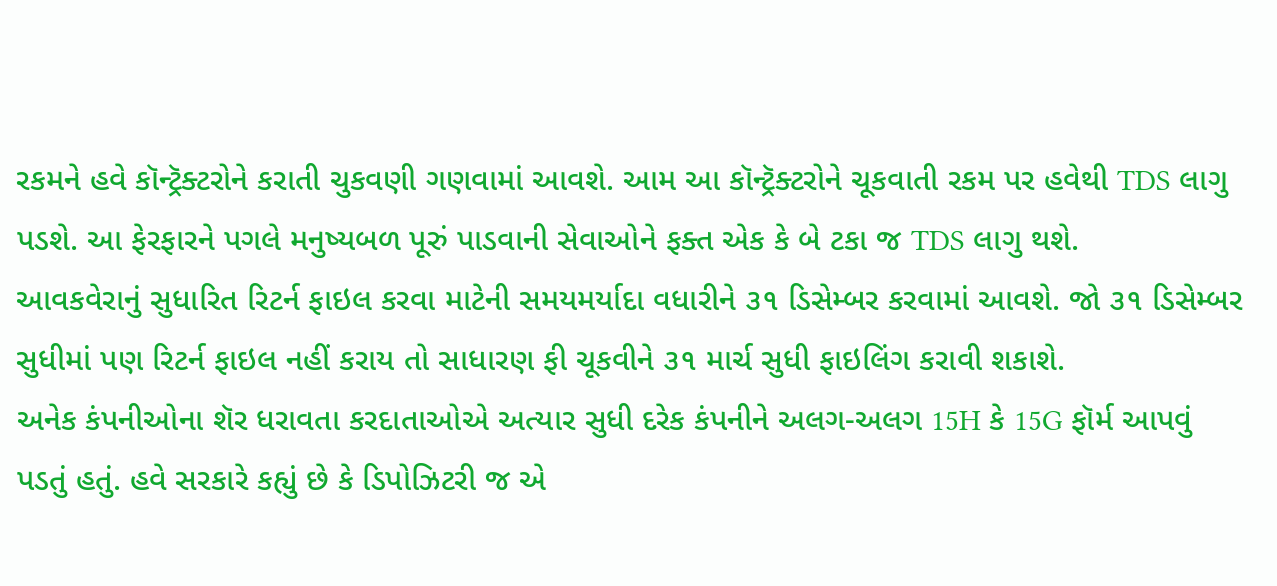રકમને હવે કૉન્ટ્રૅક્ટરોને કરાતી ચુકવણી ગણવામાં આવશે. આમ આ કૉન્ટ્રૅક્ટરોને ચૂકવાતી રકમ પર હવેથી TDS લાગુ પડશે. આ ફેરફારને પગલે મનુષ્યબળ પૂરું પાડવાની સેવાઓને ફક્ત એક કે બે ટકા જ TDS લાગુ થશે.
આવકવેરાનું સુધારિત રિટર્ન ફાઇલ કરવા માટેની સમયમર્યાદા વધારીને ૩૧ ડિસેમ્બર કરવામાં આવશે. જો ૩૧ ડિસેમ્બર સુધીમાં પણ રિટર્ન ફાઇલ નહીં કરાય તો સાધારણ ફી ચૂકવીને ૩૧ માર્ચ સુધી ફાઇલિંગ કરાવી શકાશે.
અનેક કંપનીઓના શૅર ધરાવતા કરદાતાઓએ અત્યાર સુધી દરેક કંપનીને અલગ-અલગ 15H કે 15G ફૉર્મ આપવું પડતું હતું. હવે સરકારે કહ્યું છે કે ડિપોઝિટરી જ એ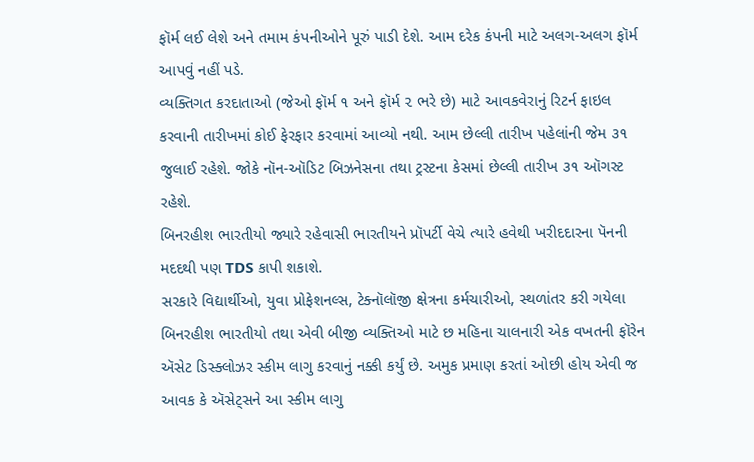ફૉર્મ લઈ લેશે અને તમામ કંપનીઓને પૂરું પાડી દેશે. આમ દરેક કંપની માટે અલગ-અલગ ફૉર્મ આપવું નહીં પડે.
વ્યક્તિગત કરદાતાઓ (જેઓ ફૉર્મ ૧ અને ફૉર્મ ૨ ભરે છે) માટે આવકવેરાનું રિટર્ન ફાઇલ કરવાની તારીખમાં કોઈ ફેરફાર કરવામાં આવ્યો નથી. આમ છેલ્લી તારીખ પહેલાંની જેમ ૩૧ જુલાઈ રહેશે. જોકે નૉન-ઑડિટ બિઝનેસના તથા ટ્રસ્ટના કેસમાં છેલ્લી તારીખ ૩૧ ઑગસ્ટ રહેશે.
બિનરહીશ ભારતીયો જ્યારે રહેવાસી ભારતીયને પ્રૉપર્ટી વેચે ત્યારે હવેથી ખરીદદારના પૅનની મદદથી પણ TDS કાપી શકાશે.
સરકારે વિદ્યાર્થીઓ, યુવા પ્રોફેશનલ્સ, ટેક્નૉલૉજી ક્ષેત્રના કર્મચારીઓ, સ્થળાંતર કરી ગયેલા બિનરહીશ ભારતીયો તથા એવી બીજી વ્યક્તિઓ માટે છ મહિના ચાલનારી એક વખતની ફૉરેન ઍસેટ ડિસ્ક્લોઝર સ્કીમ લાગુ કરવાનું નક્કી કર્યું છે. અમુક પ્રમાણ કરતાં ઓછી હોય એવી જ આવક કે ઍસેટ્સને આ સ્કીમ લાગુ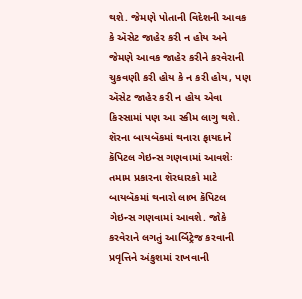થશે. જેમણે પોતાની વિદેશની આવક કે ઍસેટ જાહેર કરી ન હોય અને જેમણે આવક જાહેર કરીને કરવેરાની ચુકવણી કરી હોય કે ન કરી હોય, પણ ઍસેટ જાહેર કરી ન હોય એવા કિસ્સામાં પણ આ સ્કીમ લાગુ થશે.
શૅરના બાયબૅકમાં થનારા ફાયદાને કૅપિટલ ગેઇન્સ ગણવામાં આવશેઃ
તમામ પ્રકારના શૅરધારકો માટે બાયબૅકમાં થનારો લાભ કૅપિટલ ગેઇન્સ ગણવામાં આવશે. જોકે કરવેરાને લગતું આર્બિટ્રેજ કરવાની પ્રવૃત્તિને અંકુશમાં રાખવાની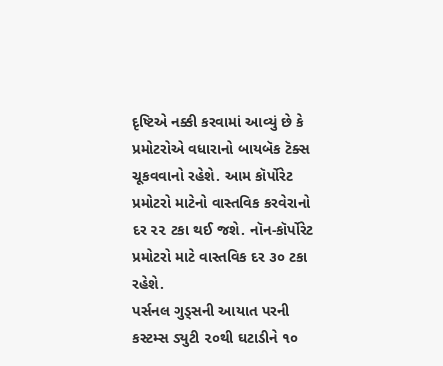દૃષ્ટિએ નક્કી કરવામાં આવ્યું છે કે પ્રમોટરોએ વધારાનો બાયબૅક ટૅક્સ ચૂકવવાનો રહેશે. આમ કૉર્પોરેટ પ્રમોટરો માટેનો વાસ્તવિક કરવેરાનો દર ૨૨ ટકા થઈ જશે. નૉન-કૉર્પોરેટ પ્રમોટરો માટે વાસ્તવિક દર ૩૦ ટકા રહેશે.
પર્સનલ ગુડ્સની આયાત પરની કસ્ટમ્સ ડ્યુટી ૨૦થી ઘટાડીને ૧૦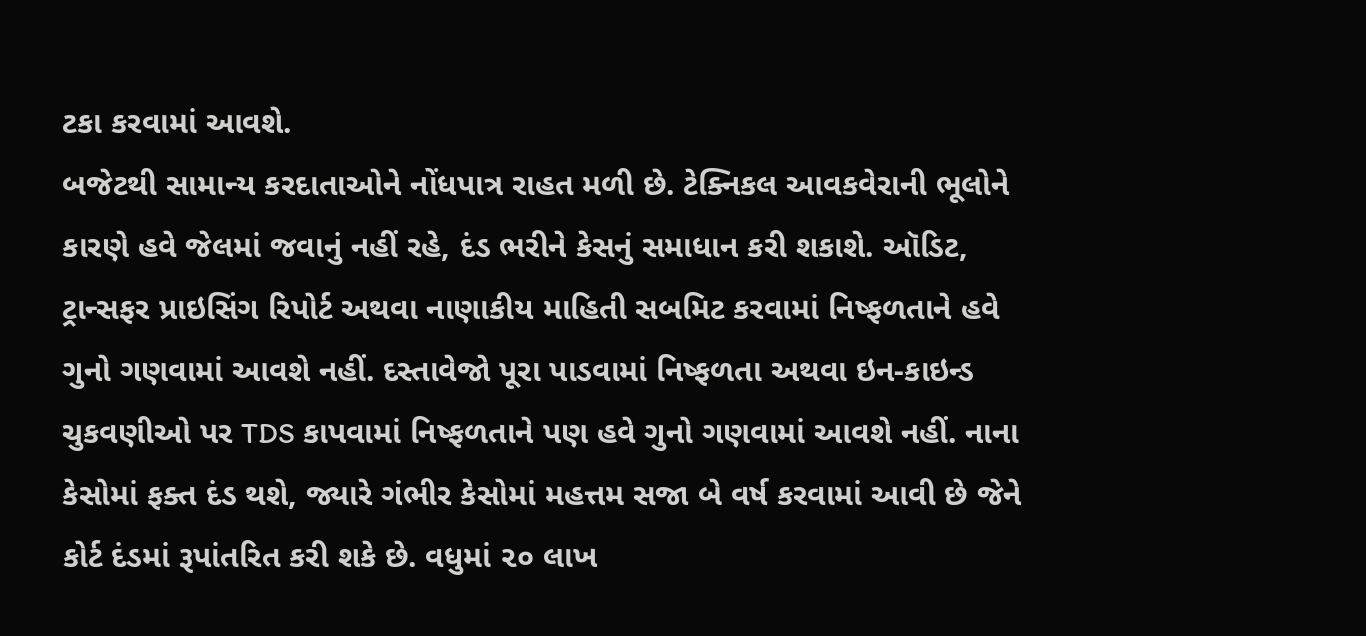ટકા કરવામાં આવશે.
બજેટથી સામાન્ય કરદાતાઓને નોંધપાત્ર રાહત મળી છે. ટેક્નિકલ આવકવેરાની ભૂલોને કારણે હવે જેલમાં જવાનું નહીં રહે, દંડ ભરીને કેસનું સમાધાન કરી શકાશે. ઑડિટ, ટ્રાન્સફર પ્રાઇસિંગ રિપોર્ટ અથવા નાણાકીય માહિતી સબમિટ કરવામાં નિષ્ફળતાને હવે ગુનો ગણવામાં આવશે નહીં. દસ્તાવેજો પૂરા પાડવામાં નિષ્ફળતા અથવા ઇન-કાઇન્ડ ચુકવણીઓ પર TDS કાપવામાં નિષ્ફળતાને પણ હવે ગુનો ગણવામાં આવશે નહીં. નાના કેસોમાં ફક્ત દંડ થશે, જ્યારે ગંભીર કેસોમાં મહત્તમ સજા બે વર્ષ કરવામાં આવી છે જેને કોર્ટ દંડમાં રૂપાંતરિત કરી શકે છે. વધુમાં ૨૦ લાખ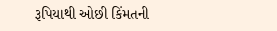રૂપિયાથી ઓછી કિંમતની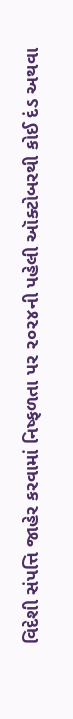વિદેશી સંપત્તિ જાહેર કરવામાં નિષ્ફળતા પર ૨૦૨૪ની પહેલી ઑક્ટોબરથી કોઈ દંડ અથવા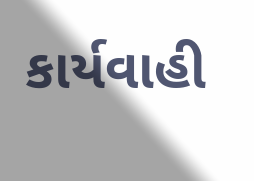કાર્યવાહી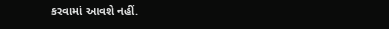કરવામાં આવશે નહીં.